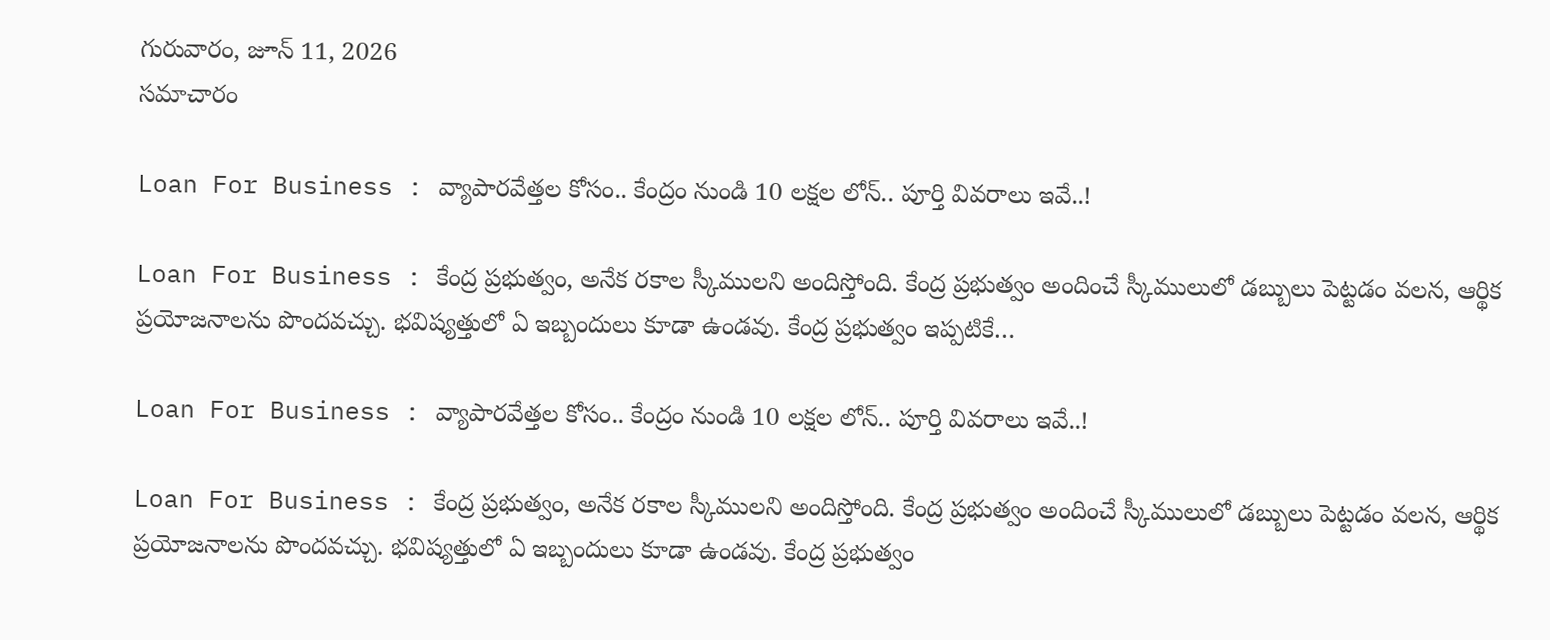గురువారం, జూన్ 11, 2026
స‌మాచారం

Loan For Business : వ్యాపారవేత్తల కోసం.. కేంద్రం నుండి 10 లక్షల లోన్.. పూర్తి వివరాలు ఇవే..!

Loan For Business : కేంద్ర ప్రభుత్వం, అనేక రకాల స్కీములని అందిస్తోంది. కేంద్ర ప్రభుత్వం అందించే స్కీములులో డబ్బులు పెట్టడం వలన, ఆర్థిక ప్రయోజనాలను పొందవచ్చు. భవిష్యత్తులో ఏ ఇబ్బందులు కూడా ఉండవు. కేంద్ర ప్రభుత్వం ఇప్పటికే…

Loan For Business : వ్యాపారవేత్తల కోసం.. కేంద్రం నుండి 10 లక్షల లోన్.. పూర్తి వివరాలు ఇవే..!

Loan For Business : కేంద్ర ప్రభుత్వం, అనేక రకాల స్కీములని అందిస్తోంది. కేంద్ర ప్రభుత్వం అందించే స్కీములులో డబ్బులు పెట్టడం వలన, ఆర్థిక ప్రయోజనాలను పొందవచ్చు. భవిష్యత్తులో ఏ ఇబ్బందులు కూడా ఉండవు. కేంద్ర ప్రభుత్వం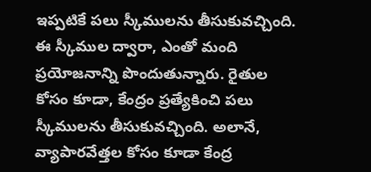ఇప్పటికే పలు స్కీములను తీసుకువచ్చింది. ఈ స్కీముల ద్వారా, ఎంతో మంది ప్రయోజనాన్ని పొందుతున్నారు. రైతుల కోసం కూడా, కేంద్రం ప్రత్యేకించి పలు స్కీములను తీసుకువచ్చింది. అలానే, వ్యాపారవేత్తల కోసం కూడా కేంద్ర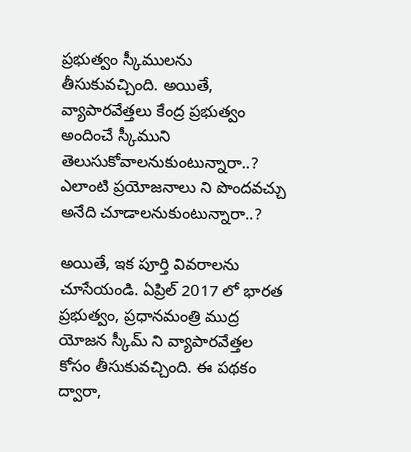ప్రభుత్వం స్కీములను తీసుకువచ్చింది. అయితే, వ్యాపారవేత్తలు కేంద్ర ప్రభుత్వం అందించే స్కీముని తెలుసుకోవాలనుకుంటున్నారా..? ఎలాంటి ప్రయోజనాలు ని పొందవచ్చు అనేది చూడాలనుకుంటున్నారా..?

అయితే, ఇక పూర్తి వివరాలను చూసేయండి. ఏప్రిల్ 2017 లో భారత ప్రభుత్వం, ప్రధానమంత్రి ముద్ర యోజన స్కీమ్ ని వ్యాపారవేత్తల కోసం తీసుకువచ్చింది. ఈ పథకం ద్వారా,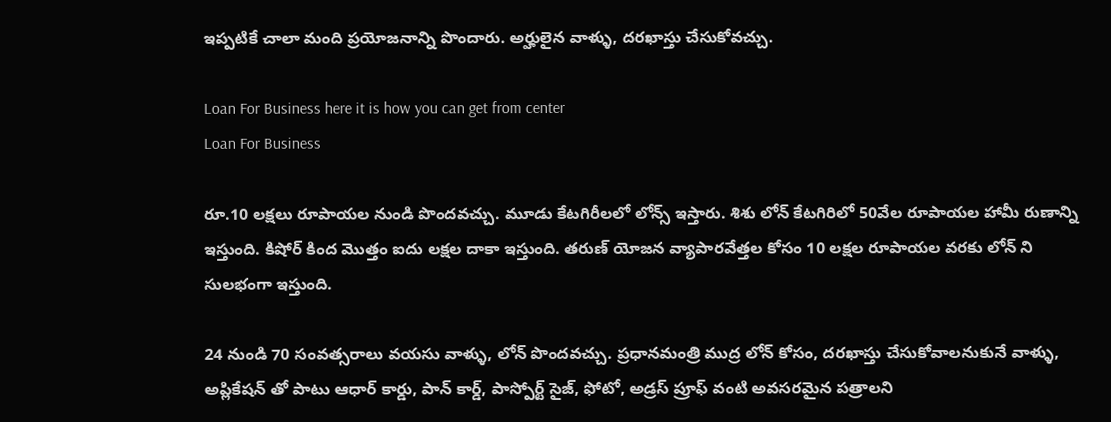ఇప్పటికే చాలా మంది ప్రయోజనాన్ని పొందారు. అర్హులైన వాళ్ళు, దరఖాస్తు చేసుకోవచ్చు.

Loan For Business here it is how you can get from center
Loan For Business

రూ.10 లక్షలు రూపాయల నుండి పొందవచ్చు. మూడు కేటగిరీలలో లోన్స్ ఇస్తారు. శిశు లోన్ కేటగిరిలో 50వేల రూపాయల హామీ రుణాన్ని ఇస్తుంది. కిషోర్ కింద మొత్తం ఐదు లక్షల దాకా ఇస్తుంది. తరుణ్ యోజన వ్యాపారవేత్తల కోసం 10 లక్షల రూపాయల వరకు లోన్ ని సులభంగా ఇస్తుంది.

24 నుండి 70 సంవత్సరాలు వయసు వాళ్ళు, లోన్ పొందవచ్చు. ప్రధానమంత్రి ముద్ర లోన్ కోసం, దరఖాస్తు చేసుకోవాలనుకునే వాళ్ళు, అప్లికేషన్ తో పాటు ఆధార్ కార్డు, పాన్ కార్డ్, పాస్పోర్ట్ సైజ్, ఫోటో, అడ్రస్ ప్రూఫ్ వంటి అవసరమైన పత్రాలని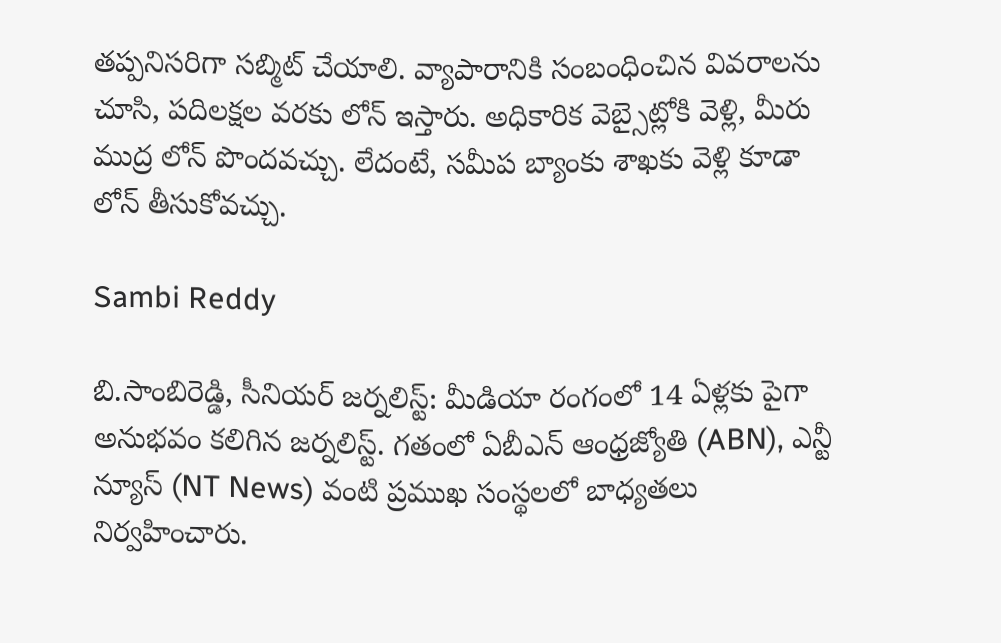తప్పనిసరిగా సబ్మిట్ చేయాలి. వ్యాపారానికి సంబంధించిన వివరాలను చూసి, పదిలక్షల వరకు లోన్ ఇస్తారు. అధికారిక వెబ్సైట్లోకి వెళ్లి, మీరు ముద్ర లోన్ పొందవచ్చు. లేదంటే, సమీప బ్యాంకు శాఖకు వెళ్లి కూడా లోన్ తీసుకోవచ్చు.

Sambi Reddy

బి.సాంబిరెడ్డి, సీనియర్ జర్నలిస్ట్: మీడియా రంగంలో 14 ఏళ్లకు పైగా అనుభవం కలిగిన జర్నలిస్ట్. గతంలో ఏబీఎన్ ఆంధ్ర‌జ్యోతి (ABN), ఎన్టీ న్యూస్ (NT News) వంటి ప్రముఖ సంస్థలలో బాధ్యతలు నిర్వహించారు.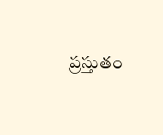ప్రస్తుతం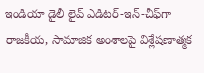ఇండియా డైలీ లైవ్ ఎడిటర్-ఇన్-చీఫ్‌గా రాజకీయ, సామాజిక అంశాలపై విశ్లేషణాత్మక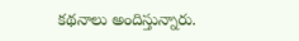కథనాలు అందిస్తున్నారు.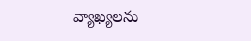వ్యాఖ్యలను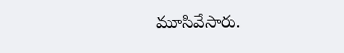మూసివేసారు.